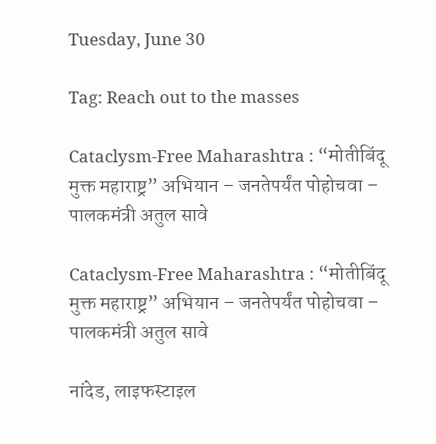Tuesday, June 30

Tag: Reach out to the masses

Cataclysm-Free Maharashtra : “मोतीबिंदू मुक्त महाराष्ट्र” अभियान – जनतेपर्यंत पोहोचवा – पालकमंत्री अतुल सावे

Cataclysm-Free Maharashtra : “मोतीबिंदू मुक्त महाराष्ट्र” अभियान – जनतेपर्यंत पोहोचवा – पालकमंत्री अतुल सावे

नांदेड, लाइफस्टाइल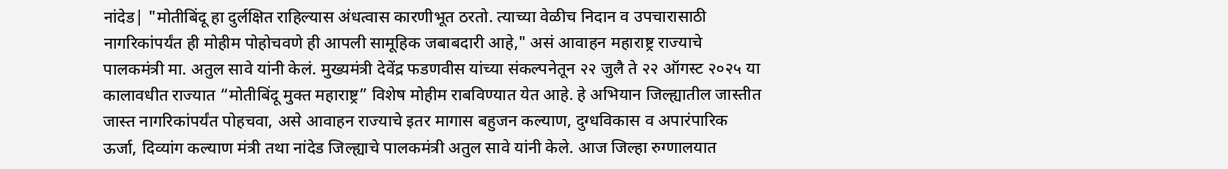नांदेड| "मोतीबिंदू हा दुर्लक्षित राहिल्यास अंधत्वास कारणीभूत ठरतो. त्याच्या वेळीच निदान व उपचारासाठी नागरिकांपर्यंत ही मोहीम पोहोचवणे ही आपली सामूहिक जबाबदारी आहे," असं आवाहन महाराष्ट्र राज्याचे पालकमंत्री मा. अतुल सावे यांनी केलं. मुख्यमंत्री देवेंद्र फडणवीस यांच्या संकल्पनेतून २२ जुलै ते २२ ऑगस्ट २०२५ या कालावधीत राज्यात “मोतीबिंदू मुक्त महाराष्ट्र” विशेष मोहीम राबविण्यात येत आहे. हे अभियान जिल्ह्यातील जास्तीत जास्त नागरिकांपर्यंत पोहचवा, असे आवाहन राज्याचे इतर मागास बहुजन कल्याण, दुग्धविकास व अपारंपारिक ऊर्जा, दिव्यांग कल्याण मंत्री तथा नांदेड जिल्ह्याचे पालकमंत्री अतुल सावे यांनी केले. आज जिल्हा रुग्णालयात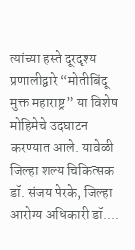त्यांच्या हस्ते दूरदृश्य प्रणालीद्वारे “मोतीबिंदू मुक्त महाराष्ट्र” या विशेष मोहिमेचे उदघाटन करण्यात आले. यावेळी जिल्हा शल्य चिकित्सक डॉ. संजय पेरके, जिल्हा आरोग्य अधिकारी डॉ....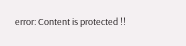error: Content is protected !!